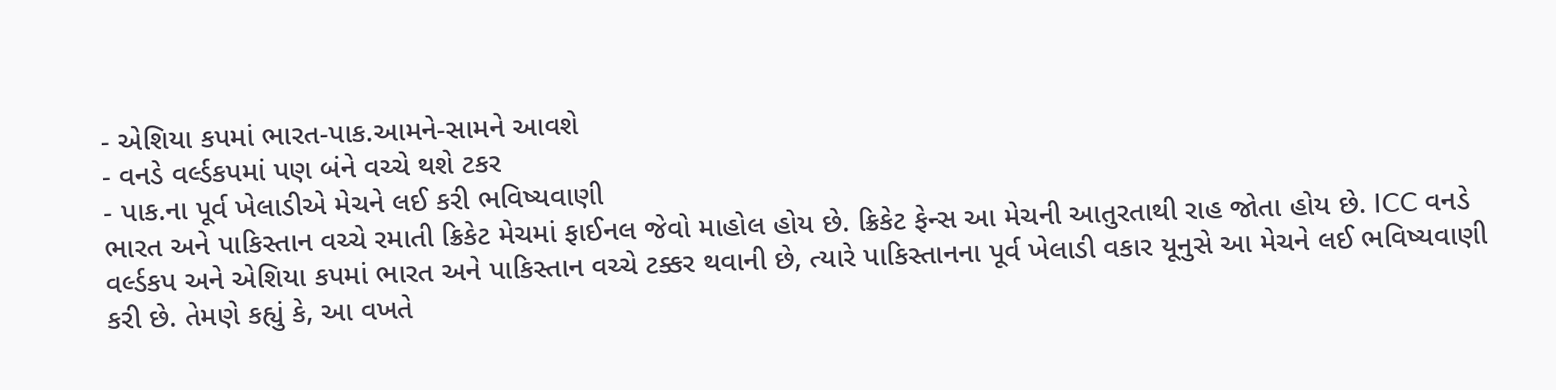- એશિયા કપમાં ભારત-પાક.આમને-સામને આવશે
- વનડે વર્લ્ડકપમાં પણ બંને વચ્ચે થશે ટકર
- પાક.ના પૂર્વ ખેલાડીએ મેચને લઈ કરી ભવિષ્યવાણી
ભારત અને પાકિસ્તાન વચ્ચે રમાતી ક્રિકેટ મેચમાં ફાઈનલ જેવો માહોલ હોય છે. ક્રિકેટ ફેન્સ આ મેચની આતુરતાથી રાહ જોતા હોય છે. ICC વનડે વર્લ્ડકપ અને એશિયા કપમાં ભારત અને પાકિસ્તાન વચ્ચે ટક્કર થવાની છે, ત્યારે પાકિસ્તાનના પૂર્વ ખેલાડી વકાર યૂનુસે આ મેચને લઈ ભવિષ્યવાણી કરી છે. તેમણે કહ્યું કે, આ વખતે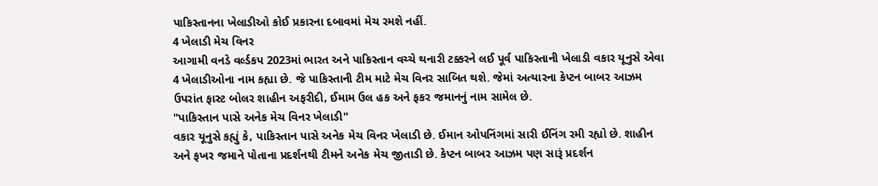પાકિસ્તાનના ખેલાડીઓ કોઈ પ્રકારના દબાવમાં મેચ રમશે નહીં.
4 ખેલાડી મેચ વિનર
આગામી વનડે વર્લ્ડકપ 2023માં ભારત અને પાકિસ્તાન વચ્ચે થનારી ટક્કરને લઈ પૂર્વ પાકિસ્તાની ખેલાડી વકાર યૂનુસે એવા 4 ખેલાડીઓના નામ કહ્યા છે. જે પાકિસ્તાની ટીમ માટે મેચ વિનર સાબિત થશે. જેમાં અત્યારના કેપ્ટન બાબર આઝમ ઉપરાંત ફાસ્ટ બોલર શાહીન અફરીદી, ઈમામ ઉલ હક અને ફકર જમાનનું નામ સામેલ છે.
"પાકિસ્તાન પાસે અનેક મેચ વિનર ખેલાડી"
વકાર યૂનુસે કહ્યું કે, પાકિસ્તાન પાસે અનેક મેચ વિનર ખેલાડી છે. ઈમાન ઓપનિંગમાં સારી ઈનિંગ રમી રહ્યો છે. શાહીન અને ફખર જમાને પોતાના પ્રદર્શનથી ટીમને અનેક મેચ જીતાડી છે. કેપ્ટન બાબર આઝમ પણ સારૂં પ્રદર્શન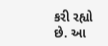કરી રહ્યો છે. આ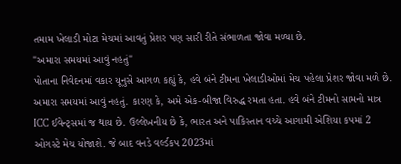તમામ ખેલાડી મોટા મેચમાં આવતું પ્રેશર પણ સારી રીતે સંભાળતા જોવા મળ્યા છે.
"અમારા સમયમાં આવું નહતું"
પોતાના નિવેદનમાં વકાર યૂનુસે આગળ કહ્યું કે, હવે બંને ટીમના ખેલાડીઓમાં મેચ પહેલા પ્રેશર જોવા મળે છે. અમારા સમયમાં આવું નહતું. કારણ કે, અમે એક-બીજા વિરુદ્ધ રમતા હતા. હવે બંને ટીમનો સામનો માત્ર ICC ઈવેન્ટ્સમાં જ થાય છે. ઉલ્લેખનીય છે કે, ભારત અને પાકિસ્તાન વચ્ચે આગામી એશિયા કપમાં 2 ઓગસ્ટે મેચ યોજાશે. જે બાદ વનડે વર્લ્ડકપ 2023માં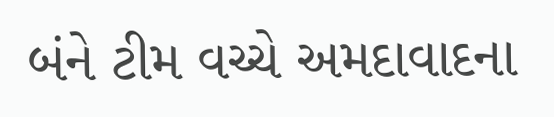બંને ટીમ વચ્ચે અમદાવાદના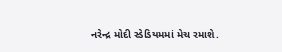નરેન્દ્ર મોદી સ્ડેડિયમમાં મેચ રમાશે.